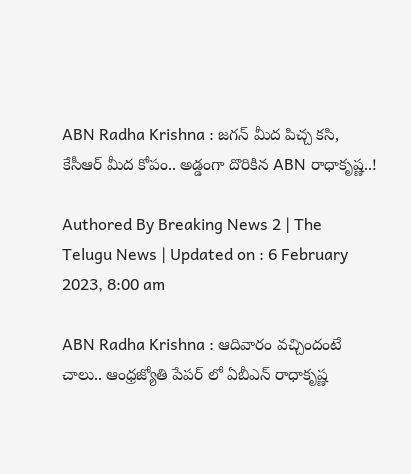ABN Radha Krishna : జగన్ మీద పిచ్చ కసి, కేసీఆర్ మీద కోపం.. అడ్డంగా దొరికిన ABN రాధాకృష్ణ..!

Authored By Breaking News 2 | The Telugu News | Updated on : 6 February 2023, 8:00 am

ABN Radha Krishna : ఆదివారం వచ్చిందంటే చాలు.. ఆంధ్రజ్యోతి పేపర్ లో ఏబీఎన్ రాధాకృష్ణ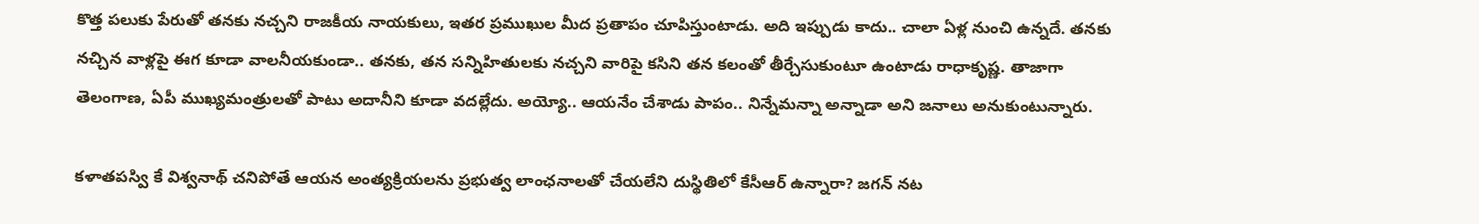కొత్త పలుకు పేరుతో తనకు నచ్చని రాజకీయ నాయకులు, ఇతర ప్రముఖుల మీద ప్రతాపం చూపిస్తుంటాడు. అది ఇప్పుడు కాదు.. చాలా ఏళ్ల నుంచి ఉన్నదే. తనకు నచ్చిన వాళ్లపై ఈగ కూడా వాలనీయకుండా.. తనకు, తన సన్నిహితులకు నచ్చని వారిపై కసిని తన కలంతో తీర్చేసుకుంటూ ఉంటాడు రాధాకృష్ణ. తాజాగా తెలంగాణ, ఏపీ ముఖ్యమంత్రులతో పాటు అదానీని కూడా వదల్లేదు. అయ్యో.. ఆయనేం చేశాడు పాపం.. నిన్నేమన్నా అన్నాడా అని జనాలు అనుకుంటున్నారు.

కళాతపస్వి కే విశ్వనాథ్ చనిపోతే ఆయన అంత్యక్రియలను ప్రభుత్వ లాంఛనాలతో చేయలేని దుస్థితిలో కేసీఆర్ ఉన్నారా? జగన్ నట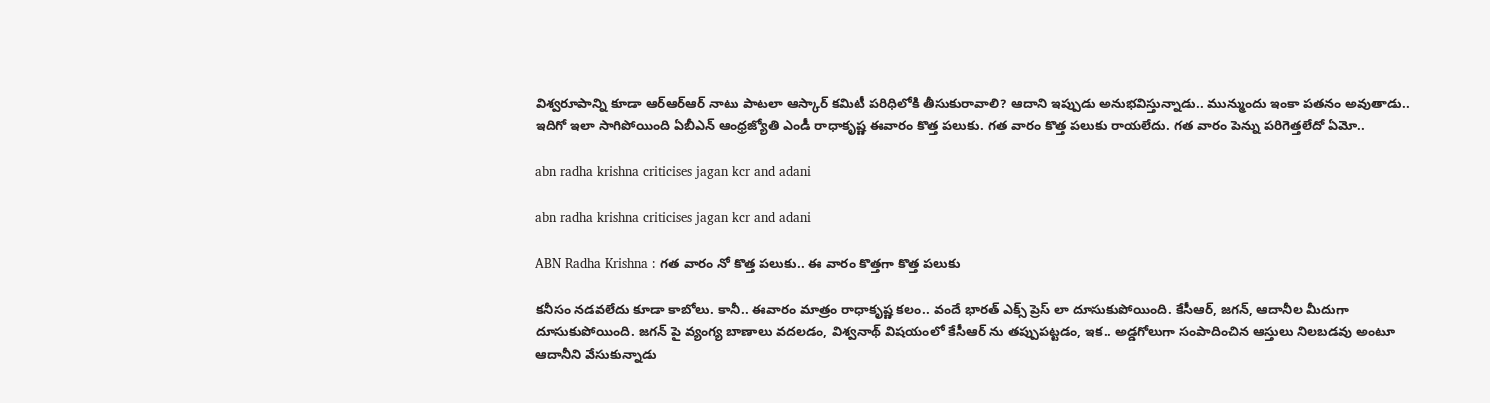విశ్వరూపాన్ని కూడా ఆర్ఆర్ఆర్ నాటు పాటలా ఆస్కార్ కమిటీ పరిధిలోకి తీసుకురావాలి? ఆదాని ఇప్పుడు అనుభవిస్తున్నాడు.. మున్ముందు ఇంకా పతనం అవుతాడు.. ఇదిగో ఇలా సాగిపోయింది ఏబీఎన్ ఆంధ్రజ్యోతి ఎండీ రాధాకృష్ణ ఈవారం కొత్త పలుకు. గత వారం కొత్త పలుకు రాయలేదు. గత వారం పెన్ను పరిగెత్తలేదో ఏమో..

abn radha krishna criticises jagan kcr and adani

abn radha krishna criticises jagan kcr and adani

ABN Radha Krishna : గత వారం నో కొత్త పలుకు.. ఈ వారం కొత్తగా కొత్త పలుకు

కనీసం నడవలేదు కూడా కాబోలు. కానీ.. ఈవారం మాత్రం రాధాకృష్ణ కలం.. వందే భారత్ ఎక్స్ ప్రెస్ లా దూసుకుపోయింది. కేసీఆర్, జగన్, ఆదానీల మీదుగా దూసుకుపోయింది. జగన్ పై వ్యంగ్య బాణాలు వదలడం, విశ్వనాథ్ విషయంలో కేసీఆర్ ను తప్పుపట్టడం, ఇక.. అడ్డగోలుగా సంపాదించిన ఆస్తులు నిలబడవు అంటూ ఆదానీని వేసుకున్నాడు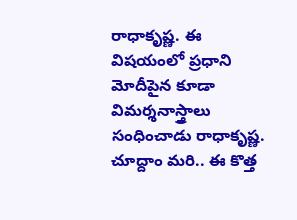రాధాకృష్ణ. ఈ విషయంలో ప్రధాని మోదీపైన కూడా విమర్శనాస్త్రాలు సంధించాడు రాధాకృష్ణ. చూద్దాం మరి.. ఈ కొత్త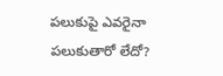పలుకుపై ఎవరైనా పలుకుతారో లేదో?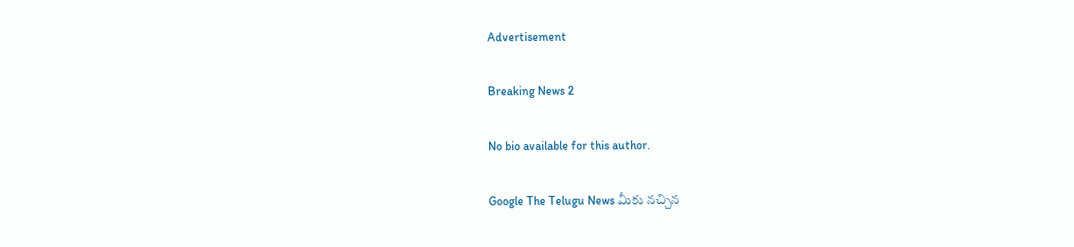Advertisement

Breaking News 2

No bio available for this author.

Google The Telugu News మీకు నచ్చిన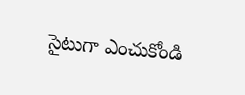సైటుగా ఎంచుకోండి